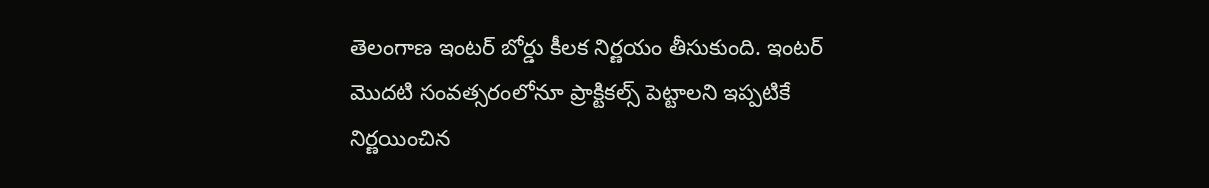తెలంగాణ ఇంటర్ బోర్డు కీలక నిర్ణయం తీసుకుంది. ఇంటర్ మొదటి సంవత్సరంలోనూ ప్రాక్టికల్స్ పెట్టాలని ఇప్పటికే నిర్ణయించిన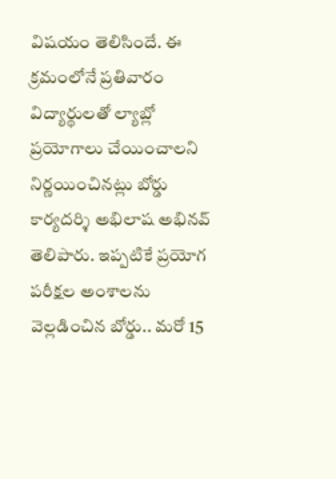విషయం తెలిసిందే. ఈ క్రమంలోనే ప్రతివారం విద్యార్థులతో ల్యాబ్లో ప్రయోగాలు చేయించాలని నిర్ణయించినట్లు బోర్డు కార్యదర్శి అభిలాష అభినవ్ తెలిపారు. ఇప్పటికే ప్రయోగ పరీక్షల అంశాలను వెల్లడించిన బోర్డు.. మరో 15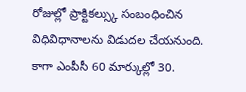రోజుల్లో ప్రాక్టికల్స్కు సంబంధించిన విధివిధానాలను విడుదల చేయనుంది. కాగా ఎంపీసీ 60 మార్కుల్లో 30.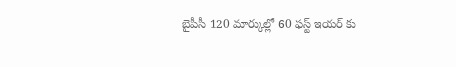బైపీసీ 120 మార్కుల్లో 60 ఫస్ట్ ఇయర్ కు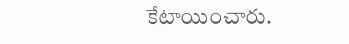కేటాయించారు.